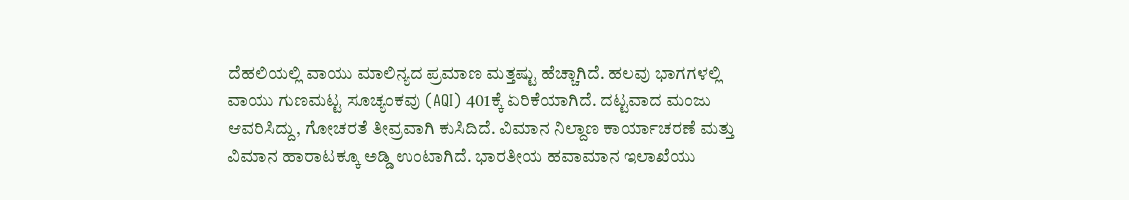ದೆಹಲಿಯಲ್ಲಿ ವಾಯು ಮಾಲಿನ್ಯದ ಪ್ರಮಾಣ ಮತ್ತಷ್ಟು ಹೆಚ್ಚಾಗಿದೆ. ಹಲವು ಭಾಗಗಳಲ್ಲಿ ವಾಯು ಗುಣಮಟ್ಟ ಸೂಚ್ಯಂಕವು (AQI) 401ಕ್ಕೆ ಏರಿಕೆಯಾಗಿದೆ. ದಟ್ಟವಾದ ಮಂಜು ಆವರಿಸಿದ್ದು, ಗೋಚರತೆ ತೀವ್ರವಾಗಿ ಕುಸಿದಿದೆ. ವಿಮಾನ ನಿಲ್ದಾಣ ಕಾರ್ಯಾಚರಣೆ ಮತ್ತು ವಿಮಾನ ಹಾರಾಟಕ್ಕೂ ಅಡ್ಡಿ ಉಂಟಾಗಿದೆ. ಭಾರತೀಯ ಹವಾಮಾನ ಇಲಾಖೆಯು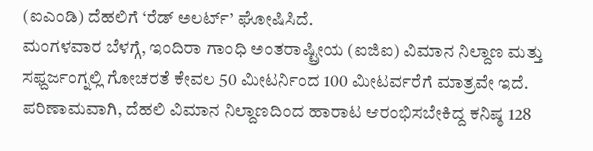(ಐಎಂಡಿ) ದೆಹಲಿಗೆ ‘ರೆಡ್ ಅಲರ್ಟ್’ ಘೋಷಿಸಿದೆ.
ಮಂಗಳವಾರ ಬೆಳಗ್ಗೆ, ಇಂದಿರಾ ಗಾಂಧಿ ಅಂತರಾಷ್ಟ್ರೀಯ (ಐಜಿಐ) ವಿಮಾನ ನಿಲ್ದಾಣ ಮತ್ತು ಸಫ್ದರ್ಜಂಗ್ನಲ್ಲಿ ಗೋಚರತೆ ಕೇವಲ 50 ಮೀಟರ್ನಿಂದ 100 ಮೀಟರ್ವರೆಗೆ ಮಾತ್ರವೇ ಇದೆ. ಪರಿಣಾಮವಾಗಿ, ದೆಹಲಿ ವಿಮಾನ ನಿಲ್ದಾಣದಿಂದ ಹಾರಾಟ ಆರಂಭಿಸಬೇಕಿದ್ದ ಕನಿಷ್ಠ 128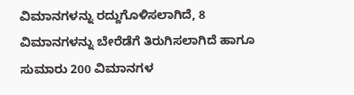ವಿಮಾನಗಳನ್ನು ರದ್ದುಗೊಳಿಸಲಾಗಿದೆ, 8 ವಿಮಾನಗಳನ್ನು ಬೇರೆಡೆಗೆ ತಿರುಗಿಸಲಾಗಿದೆ ಹಾಗೂ ಸುಮಾರು 200 ವಿಮಾನಗಳ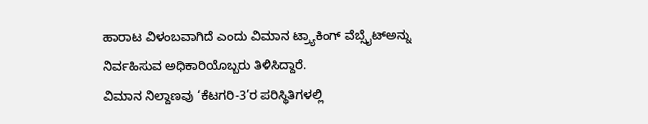ಹಾರಾಟ ವಿಳಂಬವಾಗಿದೆ ಎಂದು ವಿಮಾನ ಟ್ರ್ಯಾಕಿಂಗ್ ವೆಬ್ಸೈಟ್ಅನ್ನು ನಿರ್ವಹಿಸುವ ಅಧಿಕಾರಿಯೊಬ್ಬರು ತಿಳಿಸಿದ್ದಾರೆ.
ವಿಮಾನ ನಿಲ್ದಾಣವು ‘ಕೆಟಗರಿ-3’ರ ಪರಿಸ್ಥಿತಿಗಳಲ್ಲಿ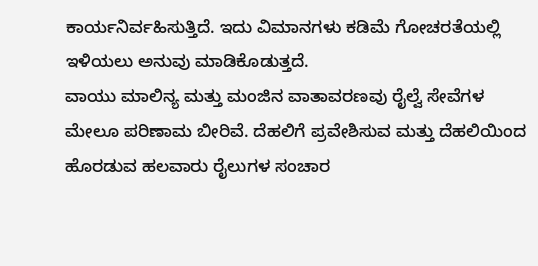ಕಾರ್ಯನಿರ್ವಹಿಸುತ್ತಿದೆ. ಇದು ವಿಮಾನಗಳು ಕಡಿಮೆ ಗೋಚರತೆಯಲ್ಲಿ ಇಳಿಯಲು ಅನುವು ಮಾಡಿಕೊಡುತ್ತದೆ.
ವಾಯು ಮಾಲಿನ್ಯ ಮತ್ತು ಮಂಜಿನ ವಾತಾವರಣವು ರೈಲ್ವೆ ಸೇವೆಗಳ ಮೇಲೂ ಪರಿಣಾಮ ಬೀರಿವೆ. ದೆಹಲಿಗೆ ಪ್ರವೇಶಿಸುವ ಮತ್ತು ದೆಹಲಿಯಿಂದ ಹೊರಡುವ ಹಲವಾರು ರೈಲುಗಳ ಸಂಚಾರ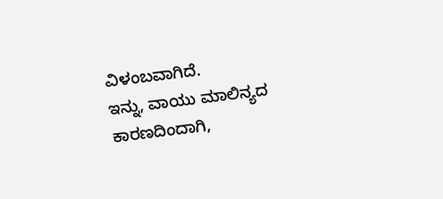ವಿಳಂಬವಾಗಿದೆ.
ಇನ್ನು, ವಾಯು ಮಾಲಿನ್ಯದ ಕಾರಣದಿಂದಾಗಿ,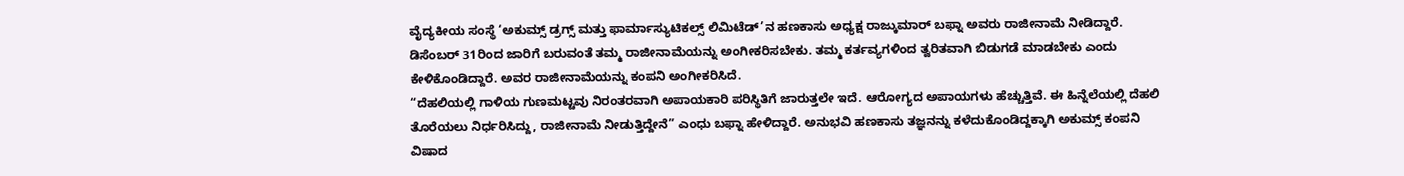ವೈದ್ಯಕೀಯ ಸಂಸ್ಥೆ ‘ಅಕುಮ್ಸ್ ಡ್ರಗ್ಸ್ ಮತ್ತು ಫಾರ್ಮಾಸ್ಯುಟಿಕಲ್ಸ್ ಲಿಮಿಟೆಡ್’ನ ಹಣಕಾಸು ಅಧ್ಯಕ್ಷ ರಾಜ್ಕುಮಾರ್ ಬಫ್ನಾ ಅವರು ರಾಜೀನಾಮೆ ನೀಡಿದ್ದಾರೆ. ಡಿಸೆಂಬರ್ 31ರಿಂದ ಜಾರಿಗೆ ಬರುವಂತೆ ತಮ್ಮ ರಾಜೀನಾಮೆಯನ್ನು ಅಂಗೀಕರಿಸಬೇಕು. ತಮ್ಮ ಕರ್ತವ್ಯಗಳಿಂದ ತ್ವರಿತವಾಗಿ ಬಿಡುಗಡೆ ಮಾಡಬೇಕು ಎಂದು ಕೇಳಿಕೊಂಡಿದ್ದಾರೆ. ಅವರ ರಾಜೀನಾಮೆಯನ್ನು ಕಂಪನಿ ಅಂಗೀಕರಿಸಿದೆ.
“ದೆಹಲಿಯಲ್ಲಿ ಗಾಳಿಯ ಗುಣಮಟ್ಟವು ನಿರಂತರವಾಗಿ ಅಪಾಯಕಾರಿ ಪರಿಸ್ಥಿತಿಗೆ ಜಾರುತ್ತಲೇ ಇದೆ. ಆರೋಗ್ಯದ ಅಪಾಯಗಳು ಹೆಚ್ಚುತ್ತಿವೆ. ಈ ಹಿನ್ನೆಲೆಯಲ್ಲಿ ದೆಹಲಿ ತೊರೆಯಲು ನಿರ್ಧರಿಸಿದ್ದು, ರಾಜೀನಾಮೆ ನೀಡುತ್ತಿದ್ದೇನೆ” ಎಂಧು ಬಫ್ನಾ ಹೇಳಿದ್ದಾರೆ. ಅನುಭವಿ ಹಣಕಾಸು ತಜ್ಞನನ್ನು ಕಳೆದುಕೊಂಡಿದ್ದಕ್ಕಾಗಿ ಅಕುಮ್ಸ್ ಕಂಪನಿ ವಿಷಾದ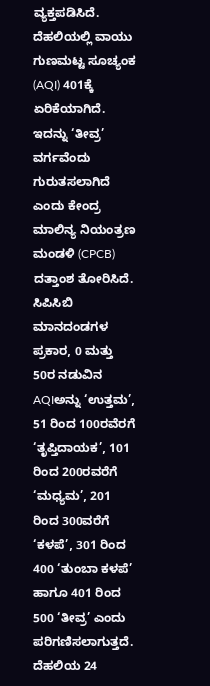ವ್ಯಕ್ತಪಡಿಸಿದೆ.
ದೆಹಲಿಯಲ್ಲಿ ವಾಯು ಗುಣಮಟ್ಟ ಸೂಚ್ಯಂಕ (AQI) 401ಕ್ಕೆ ಏರಿಕೆಯಾಗಿದೆ. ಇದನ್ನು ‘ತೀವ್ರ’ ವರ್ಗವೆಂದು ಗುರುತಸಲಾಗಿದೆ ಎಂದು ಕೇಂದ್ರ ಮಾಲಿನ್ಯ ನಿಯಂತ್ರಣ ಮಂಡಳಿ (CPCB) ದತ್ತಾಂಶ ತೋರಿಸಿದೆ.
ಸಿಪಿಸಿಬಿ ಮಾನದಂಡಗಳ ಪ್ರಕಾರ, 0 ಮತ್ತು 50ರ ನಡುವಿನ AQIಅನ್ನು ‘ಉತ್ತಮ’, 51 ರಿಂದ 100ರವೆರಗೆ ‘ತೃಪ್ತಿದಾಯಕ’, 101 ರಿಂದ 200ರವರೆಗೆ ‘ಮಧ್ಯಮ’, 201 ರಿಂದ 300ವರೆಗೆ ‘ಕಳಪೆ’, 301 ರಿಂದ 400 ‘ತುಂಬಾ ಕಳಪೆ’ ಹಾಗೂ 401 ರಿಂದ 500 ‘ತೀವ್ರ’ ಎಂದು ಪರಿಗಣಿಸಲಾಗುತ್ತದೆ.
ದೆಹಲಿಯ 24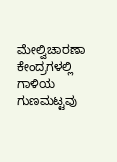ಮೇಲ್ವಿಚಾರಣಾ ಕೇಂದ್ರಗಳಲ್ಲಿ ಗಾಳಿಯ ಗುಣಮಟ್ಟವು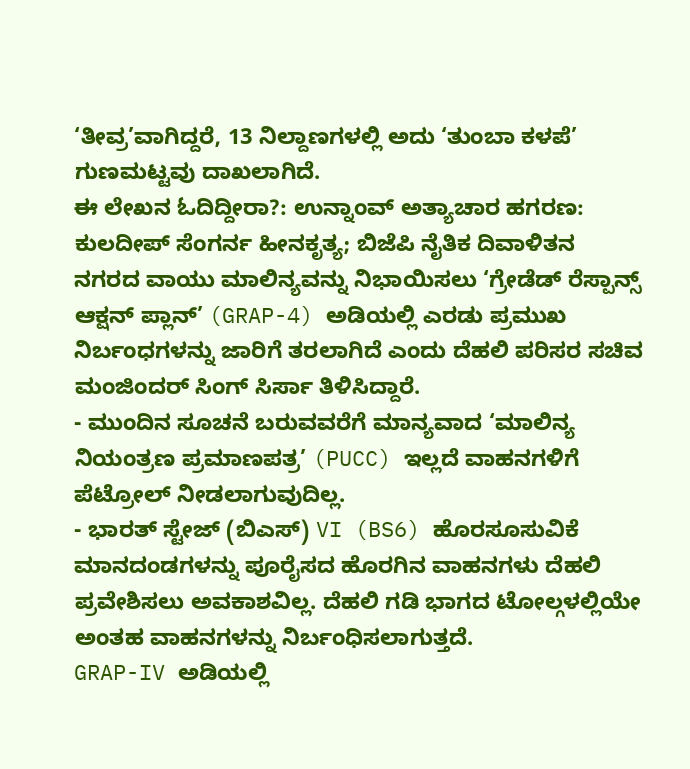‘ತೀವ್ರ’ವಾಗಿದ್ದರೆ, 13 ನಿಲ್ದಾಣಗಳಲ್ಲಿ ಅದು ‘ತುಂಬಾ ಕಳಪೆ’ ಗುಣಮಟ್ಟವು ದಾಖಲಾಗಿದೆ.
ಈ ಲೇಖನ ಓದಿದ್ದೀರಾ?: ಉನ್ನಾಂವ್ ಅತ್ಯಾಚಾರ ಹಗರಣ: ಕುಲದೀಪ್ ಸೆಂಗರ್ನ ಹೀನಕೃತ್ಯ; ಬಿಜೆಪಿ ನೈತಿಕ ದಿವಾಳಿತನ
ನಗರದ ವಾಯು ಮಾಲಿನ್ಯವನ್ನು ನಿಭಾಯಿಸಲು ‘ಗ್ರೇಡೆಡ್ ರೆಸ್ಪಾನ್ಸ್ ಆಕ್ಷನ್ ಪ್ಲಾನ್’ (GRAP-4) ಅಡಿಯಲ್ಲಿ ಎರಡು ಪ್ರಮುಖ ನಿರ್ಬಂಧಗಳನ್ನು ಜಾರಿಗೆ ತರಲಾಗಿದೆ ಎಂದು ದೆಹಲಿ ಪರಿಸರ ಸಚಿವ ಮಂಜಿಂದರ್ ಸಿಂಗ್ ಸಿರ್ಸಾ ತಿಳಿಸಿದ್ದಾರೆ.
- ಮುಂದಿನ ಸೂಚನೆ ಬರುವವರೆಗೆ ಮಾನ್ಯವಾದ ‘ಮಾಲಿನ್ಯ ನಿಯಂತ್ರಣ ಪ್ರಮಾಣಪತ್ರ’ (PUCC) ಇಲ್ಲದೆ ವಾಹನಗಳಿಗೆ ಪೆಟ್ರೋಲ್ ನೀಡಲಾಗುವುದಿಲ್ಲ.
- ಭಾರತ್ ಸ್ಟೇಜ್ (ಬಿಎಸ್) VI (BS6) ಹೊರಸೂಸುವಿಕೆ ಮಾನದಂಡಗಳನ್ನು ಪೂರೈಸದ ಹೊರಗಿನ ವಾಹನಗಳು ದೆಹಲಿ ಪ್ರವೇಶಿಸಲು ಅವಕಾಶವಿಲ್ಲ. ದೆಹಲಿ ಗಡಿ ಭಾಗದ ಟೋಲ್ಗಳಲ್ಲಿಯೇ ಅಂತಹ ವಾಹನಗಳನ್ನು ನಿರ್ಬಂಧಿಸಲಾಗುತ್ತದೆ.
GRAP-IV ಅಡಿಯಲ್ಲಿ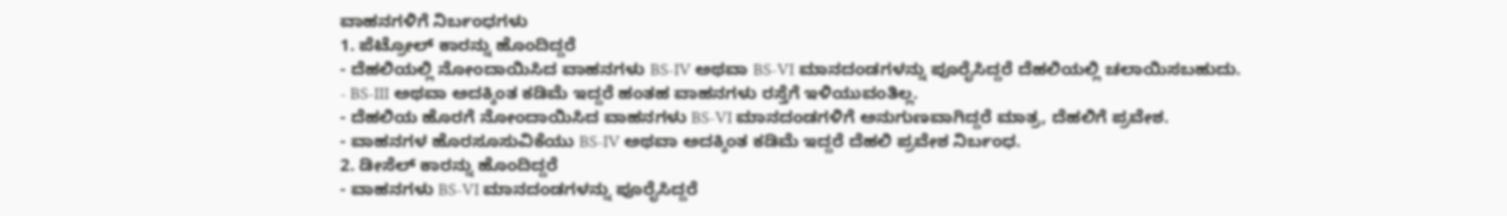ವಾಹನಗಳಿಗೆ ನಿರ್ಬಂಧಗಳು
1. ಪೆಟ್ರೋಲ್ ಕಾರನ್ನು ಹೊಂದಿದ್ದರೆ
- ದೆಹಲಿಯಲ್ಲಿ ನೋಂದಾಯಿಸಿದ ವಾಹನಗಳು BS-IV ಅಥವಾ BS-VI ಮಾನದಂಡಗಳನ್ನು ಪೂರೈಸಿದ್ದರೆ ದೆಹಲಿಯಲ್ಲಿ ಚಲಾಯಿಸಬಹುದು.
- BS-III ಅಥವಾ ಅದಕ್ಕಿಂತ ಕಡಿಮೆ ಇದ್ದರೆ ಹಂತಹ ವಾಹನಗಳು ರಸ್ತೆಗೆ ಇಳಿಯುವಂತಿಲ್ಲ.
- ದೆಹಲಿಯ ಹೊರಗೆ ನೋಂದಾಯಿಸಿದ ವಾಹನಗಳು BS-VI ಮಾನದಂಡಗಳಿಗೆ ಅನುಗುಣವಾಗಿದ್ದರೆ ಮಾತ್ರ, ದೆಹಲಿಗೆ ಪ್ರವೇಶ.
- ವಾಹನಗಳ ಹೊರಸೂಸುವಿಕೆಯು BS-IV ಅಥವಾ ಅದಕ್ಕಿಂತ ಕಡಿಮೆ ಇದ್ದರೆ ದೆಹಲಿ ಪ್ರವೇಶ ನಿರ್ಬಂಧ.
2. ಡೀಸೆಲ್ ಕಾರನ್ನು ಹೊಂದಿದ್ದರೆ
- ವಾಹನಗಳು BS-VI ಮಾನದಂಡಗಳನ್ನು ಪೂರೈಸಿದ್ದರೆ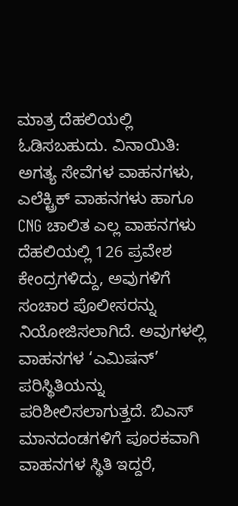ಮಾತ್ರ ದೆಹಲಿಯಲ್ಲಿ ಓಡಿಸಬಹುದು. ವಿನಾಯಿತಿ: ಅಗತ್ಯ ಸೇವೆಗಳ ವಾಹನಗಳು, ಎಲೆಕ್ಟ್ರಿಕ್ ವಾಹನಗಳು ಹಾಗೂ CNG ಚಾಲಿತ ಎಲ್ಲ ವಾಹನಗಳು
ದೆಹಲಿಯಲ್ಲಿ 126 ಪ್ರವೇಶ ಕೇಂದ್ರಗಳಿದ್ದು, ಅವುಗಳಿಗೆ ಸಂಚಾರ ಪೊಲೀಸರನ್ನು ನಿಯೋಜಿಸಲಾಗಿದೆ. ಅವುಗಳಲ್ಲಿ ವಾಹನಗಳ ‘ಎಮಿಷನ್’ ಪರಿಸ್ಥಿತಿಯನ್ನು ಪರಿಶೀಲಿಸಲಾಗುತ್ತದೆ. ಬಿಎಸ್ ಮಾನದಂಡಗಳಿಗೆ ಪೂರಕವಾಗಿ ವಾಹನಗಳ ಸ್ಥಿತಿ ಇದ್ದರೆ,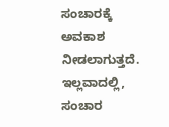ಸಂಚಾರಕ್ಕೆ ಅವಕಾಶ ನೀಡಲಾಗುತ್ತದೆ. ಇಲ್ಲವಾದಲ್ಲಿ, ಸಂಚಾರ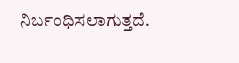ನಿರ್ಬಂಧಿಸಲಾಗುತ್ತದೆ.